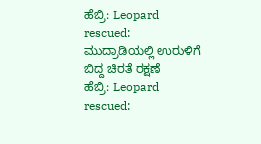ಹೆಬ್ರಿ: Leopard rescued: ಮುದ್ರಾಡಿಯಲ್ಲಿ ಉರುಳಿಗೆ ಬಿದ್ದ ಚಿರತೆ ರಕ್ಷಣೆ
ಹೆಬ್ರಿ: Leopard rescued: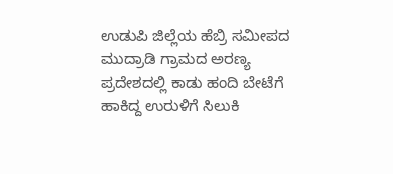ಉಡುಪಿ ಜಿಲ್ಲೆಯ ಹೆಬ್ರಿ ಸಮೀಪದ ಮುದ್ರಾಡಿ ಗ್ರಾಮದ ಅರಣ್ಯ ಪ್ರದೇಶದಲ್ಲಿ ಕಾಡು ಹಂದಿ ಬೇಟೆಗೆ ಹಾಕಿದ್ದ ಉರುಳಿಗೆ ಸಿಲುಕಿ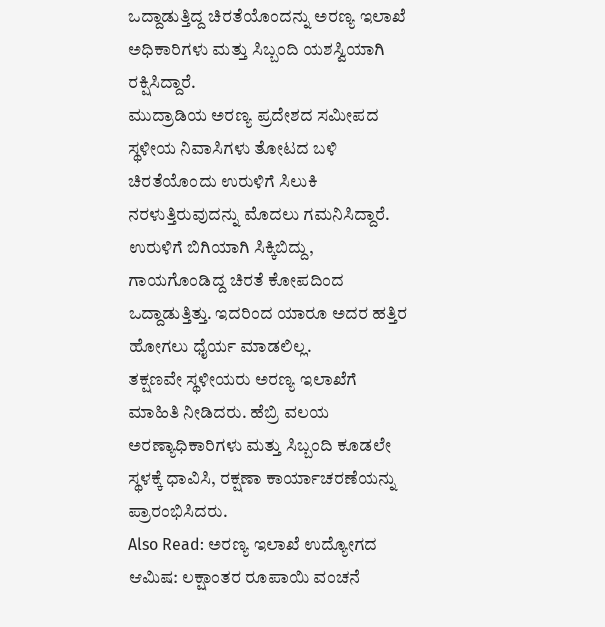ಒದ್ದಾಡುತ್ತಿದ್ದ ಚಿರತೆಯೊಂದನ್ನು ಅರಣ್ಯ ಇಲಾಖೆ ಅಧಿಕಾರಿಗಳು ಮತ್ತು ಸಿಬ್ಬಂದಿ ಯಶಸ್ವಿಯಾಗಿ ರಕ್ಷಿಸಿದ್ದಾರೆ.
ಮುದ್ರಾಡಿಯ ಅರಣ್ಯ ಪ್ರದೇಶದ ಸಮೀಪದ ಸ್ಥಳೀಯ ನಿವಾಸಿಗಳು ತೋಟದ ಬಳಿ ಚಿರತೆಯೊಂದು ಉರುಳಿಗೆ ಸಿಲುಕಿ ನರಳುತ್ತಿರುವುದನ್ನು ಮೊದಲು ಗಮನಿಸಿದ್ದಾರೆ. ಉರುಳಿಗೆ ಬಿಗಿಯಾಗಿ ಸಿಕ್ಕಿಬಿದ್ದು, ಗಾಯಗೊಂಡಿದ್ದ ಚಿರತೆ ಕೋಪದಿಂದ ಒದ್ದಾಡುತ್ತಿತ್ತು. ಇದರಿಂದ ಯಾರೂ ಅದರ ಹತ್ತಿರ ಹೋಗಲು ಧೈರ್ಯ ಮಾಡಲಿಲ್ಲ.
ತಕ್ಷಣವೇ ಸ್ಥಳೀಯರು ಅರಣ್ಯ ಇಲಾಖೆಗೆ ಮಾಹಿತಿ ನೀಡಿದರು. ಹೆಬ್ರಿ ವಲಯ ಅರಣ್ಯಾಧಿಕಾರಿಗಳು ಮತ್ತು ಸಿಬ್ಬಂದಿ ಕೂಡಲೇ ಸ್ಥಳಕ್ಕೆ ಧಾವಿಸಿ, ರಕ್ಷಣಾ ಕಾರ್ಯಾಚರಣೆಯನ್ನು ಪ್ರಾರಂಭಿಸಿದರು.
Also Read: ಅರಣ್ಯ ಇಲಾಖೆ ಉದ್ಯೋಗದ ಆಮಿಷ: ಲಕ್ಷಾಂತರ ರೂಪಾಯಿ ವಂಚನೆ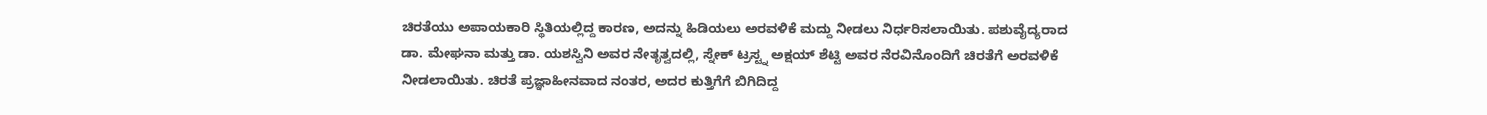ಚಿರತೆಯು ಅಪಾಯಕಾರಿ ಸ್ಥಿತಿಯಲ್ಲಿದ್ದ ಕಾರಣ, ಅದನ್ನು ಹಿಡಿಯಲು ಅರವಳಿಕೆ ಮದ್ದು ನೀಡಲು ನಿರ್ಧರಿಸಲಾಯಿತು. ಪಶುವೈದ್ಯರಾದ ಡಾ. ಮೇಘನಾ ಮತ್ತು ಡಾ. ಯಶಸ್ವಿನಿ ಅವರ ನೇತೃತ್ವದಲ್ಲಿ, ಸ್ನೇಕ್ ಟ್ರಸ್ಟ್ನ ಅಕ್ಷಯ್ ಶೆಟ್ಟಿ ಅವರ ನೆರವಿನೊಂದಿಗೆ ಚಿರತೆಗೆ ಅರವಳಿಕೆ ನೀಡಲಾಯಿತು. ಚಿರತೆ ಪ್ರಜ್ಞಾಹೀನವಾದ ನಂತರ, ಅದರ ಕುತ್ತಿಗೆಗೆ ಬಿಗಿದಿದ್ದ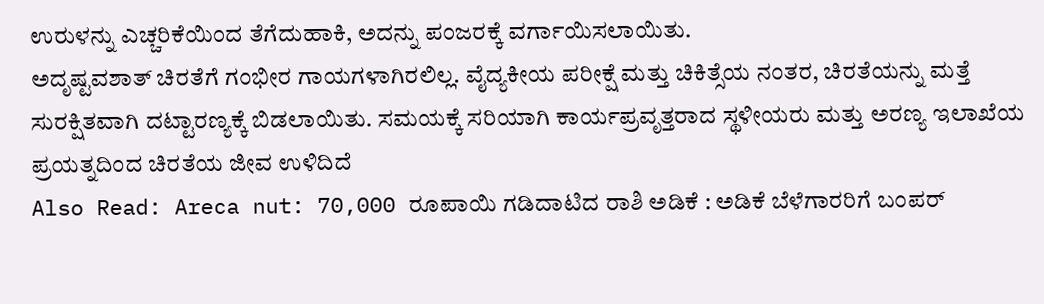ಉರುಳನ್ನು ಎಚ್ಚರಿಕೆಯಿಂದ ತೆಗೆದುಹಾಕಿ, ಅದನ್ನು ಪಂಜರಕ್ಕೆ ವರ್ಗಾಯಿಸಲಾಯಿತು.
ಅದೃಷ್ಟವಶಾತ್ ಚಿರತೆಗೆ ಗಂಭೀರ ಗಾಯಗಳಾಗಿರಲಿಲ್ಲ. ವೈದ್ಯಕೀಯ ಪರೀಕ್ಷೆ ಮತ್ತು ಚಿಕಿತ್ಸೆಯ ನಂತರ, ಚಿರತೆಯನ್ನು ಮತ್ತೆ ಸುರಕ್ಷಿತವಾಗಿ ದಟ್ಟಾರಣ್ಯಕ್ಕೆ ಬಿಡಲಾಯಿತು. ಸಮಯಕ್ಕೆ ಸರಿಯಾಗಿ ಕಾರ್ಯಪ್ರವೃತ್ತರಾದ ಸ್ಥಳೀಯರು ಮತ್ತು ಅರಣ್ಯ ಇಲಾಖೆಯ ಪ್ರಯತ್ನದಿಂದ ಚಿರತೆಯ ಜೀವ ಉಳಿದಿದೆ
Also Read: Areca nut: 70,000 ರೂಪಾಯಿ ಗಡಿದಾಟಿದ ರಾಶಿ ಅಡಿಕೆ : ಅಡಿಕೆ ಬೆಳೆಗಾರರಿಗೆ ಬಂಪರ್